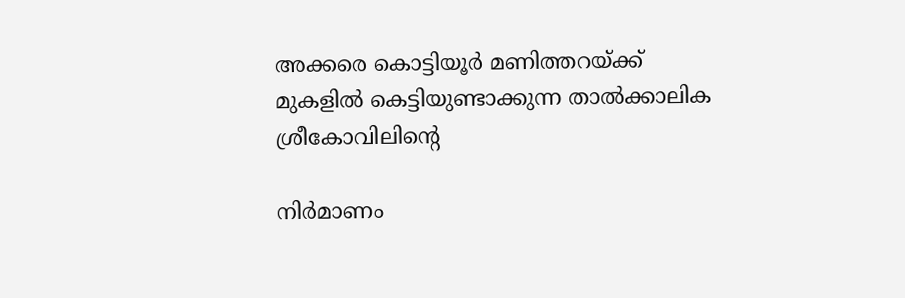അക്കരെ കൊട്ടിയൂർ മണിത്തറയ്ക്ക് മുകളിൽ കെട്ടിയുണ്ടാക്കുന്ന താൽക്കാലിക ശ്രീകോവിലിന്റെ

നിർമാണം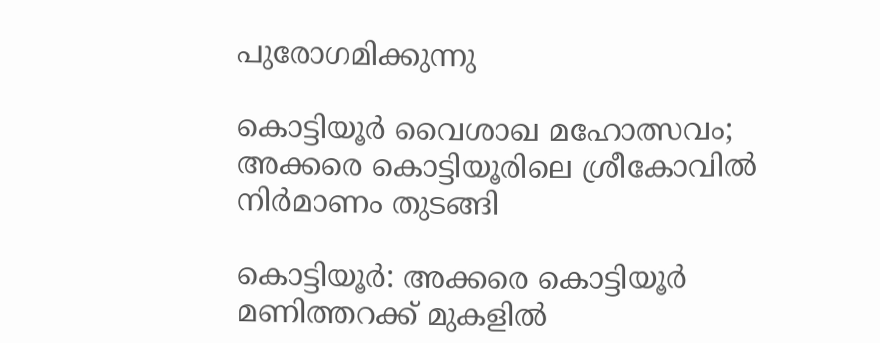പുരോഗമിക്കുന്നു

കൊട്ടിയൂർ വൈശാഖ മഹോത്സവം; അക്കരെ കൊട്ടിയൂരിലെ ശ്രീകോവിൽ നിർമാണം തുടങ്ങി

കൊട്ടിയൂർ: അക്കരെ കൊട്ടിയൂർ മണിത്തറക്ക് മുകളിൽ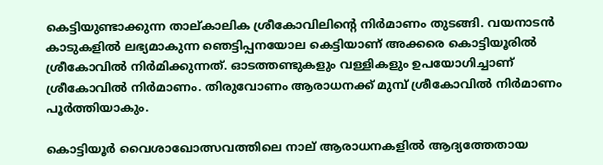കെട്ടിയുണ്ടാക്കുന്ന താല്കാലിക ശ്രീകോവിലിന്റെ നിർമാണം തുടങ്ങി. വയനാടൻ കാടുകളിൽ ലഭ്യമാകുന്ന ഞെട്ടിപ്പനയോല കെട്ടിയാണ് അക്കരെ കൊട്ടിയൂരിൽ ശ്രീകോവിൽ നിർമിക്കുന്നത്. ഓടത്തണ്ടുകളും വള്ളികളും ഉപയോഗിച്ചാണ് ശ്രീകോവിൽ നിർമാണം. തിരുവോണം ആരാധനക്ക് മുമ്പ് ശ്രീകോവിൽ നിർമാണം പൂർത്തിയാകും.

കൊട്ടിയൂർ വൈശാഖോത്സവത്തിലെ നാല് ആരാധനകളിൽ ആദ്യത്തേതായ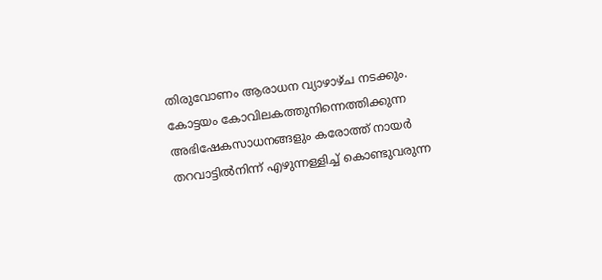തിരുവോണം ആരാധന വ്യാഴാഴ്ച നടക്കും. കോട്ടയം കോവിലകത്തുനിന്നെത്തിക്കുന്ന അഭിഷേകസാധനങ്ങളും കരോത്ത് നായർ തറവാട്ടിൽനിന്ന് എഴുന്നള്ളിച്ച് കൊണ്ടുവരുന്ന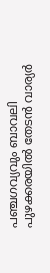പഞ്ചഗവ്യവും ബാവലി പുഴക്കരയിൽ തേടൻ വാര്യർ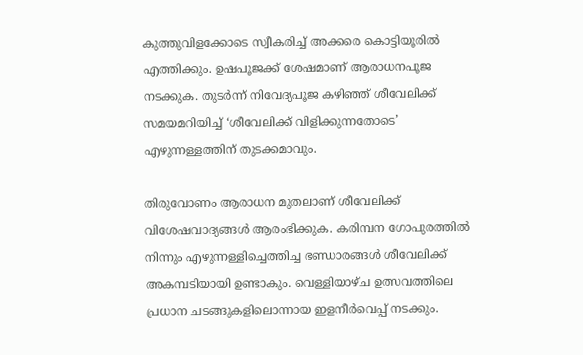കുത്തുവിളക്കോടെ സ്വീകരിച്ച് അക്കരെ കൊട്ടിയൂരിൽ എത്തിക്കും. ഉഷപൂജക്ക് ശേഷമാണ് ആരാധനപൂജ നടക്കുക. തുടർന്ന് നിവേദ്യപൂജ കഴിഞ്ഞ് ശീവേലിക്ക് സമയമറിയിച്ച് ‘ശീവേലിക്ക് വിളിക്കുന്നതോടെ’ എഴുന്നള്ളത്തിന് തുടക്കമാവും.

തിരുവോണം ആരാധന മുതലാണ് ശീവേലിക്ക് വിശേഷവാദ്യങ്ങൾ ആരംഭിക്കുക. കരിമ്പന ഗോപുരത്തിൽ നിന്നും എഴുന്നള്ളിച്ചെത്തിച്ച ഭണ്ഡാരങ്ങൾ ശീവേലിക്ക് അകമ്പടിയായി ഉണ്ടാകും. വെള്ളിയാഴ്ച ഉത്സവത്തിലെ പ്രധാന ചടങ്ങുകളിലൊന്നായ ഇളനീർവെപ്പ് നടക്കും.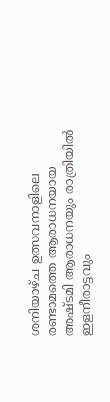ശനിയാഴ്ച ഉത്സവനാളിലെ രണ്ടാമത്തെ ആരാധനയായ അഷ്ടമി ആരാധനയും രാത്രിയിൽ ഇളനീരാട്ടവും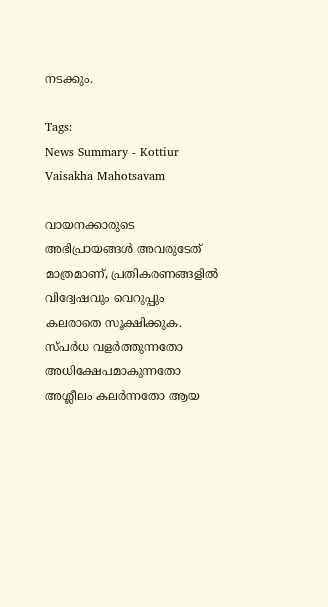നടക്കും.

Tags:
News Summary - Kottiur Vaisakha Mahotsavam

വായനക്കാരുടെ അഭിപ്രായങ്ങള്‍ അവരുടേത് മാത്രമാണ്, പ്രതികരണങ്ങളിൽ വിദ്വേഷവും വെറുപ്പും കലരാതെ സൂക്ഷിക്കുക. സ്പർധ വളർത്തുന്നതോ അധിക്ഷേപമാകുന്നതോ അശ്ലീലം കലർന്നതോ ആയ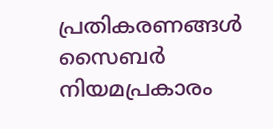പ്രതികരണങ്ങൾ സൈബർ നിയമപ്രകാരം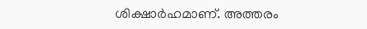ശിക്ഷാർഹമാണ്. അത്തരം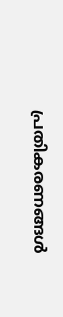പ്രതികരണങ്ങൾ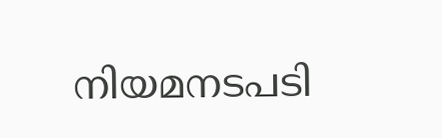നിയമനടപടി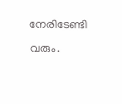നേരിടേണ്ടി വരും.